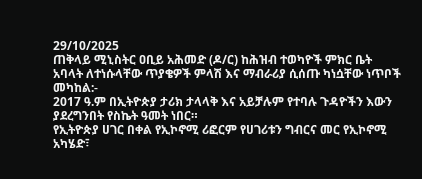29/10/2025
ጠቅላይ ሚኒስትር ዐቢይ አሕመድ (ዶ/ር) ከሕዝብ ተወካዮች ምክር ቤት አባላት ለተነሱላቸው ጥያቄዎች ምላሽ እና ማብራሪያ ሲሰጡ ካነሷቸው ነጥቦች መካከል:-
2017 ዓ.ም በኢትዮጵያ ታሪክ ታላላቅ እና አይቻሉም የተባሉ ጉዳዮችን እውን ያደረግንበት የስኬት ዓመት ነበር።
የኢትዮጵያ ሀገር በቀል የኢኮኖሚ ሪፎርም የሀገሪቱን ግብርና መር የኢኮኖሚ አካሄድ፣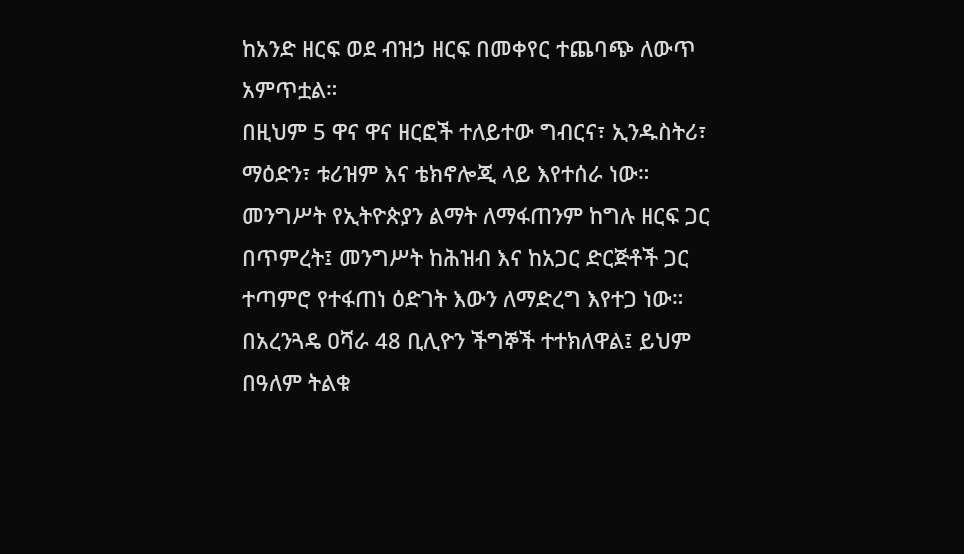ከአንድ ዘርፍ ወደ ብዝኃ ዘርፍ በመቀየር ተጨባጭ ለውጥ አምጥቷል።
በዚህም 5 ዋና ዋና ዘርፎች ተለይተው ግብርና፣ ኢንዱስትሪ፣ ማዕድን፣ ቱሪዝም እና ቴክኖሎጂ ላይ እየተሰራ ነው።
መንግሥት የኢትዮጵያን ልማት ለማፋጠንም ከግሉ ዘርፍ ጋር በጥምረት፤ መንግሥት ከሕዝብ እና ከአጋር ድርጅቶች ጋር ተጣምሮ የተፋጠነ ዕድገት እውን ለማድረግ እየተጋ ነው።
በአረንጓዴ ዐሻራ 48 ቢሊዮን ችግኞች ተተክለዋል፤ ይህም በዓለም ትልቁ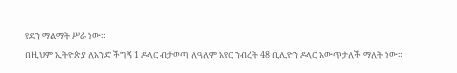የደን ማልማት ሥራ ነው።
በዚህም ኢትዮጵያ ለአንድ ችግኝ 1 ዶላር ብታወጣ ለዓለም አየር ንብረት 48 ቢሊዮን ዶላር አውጥታለች ማለት ነው።